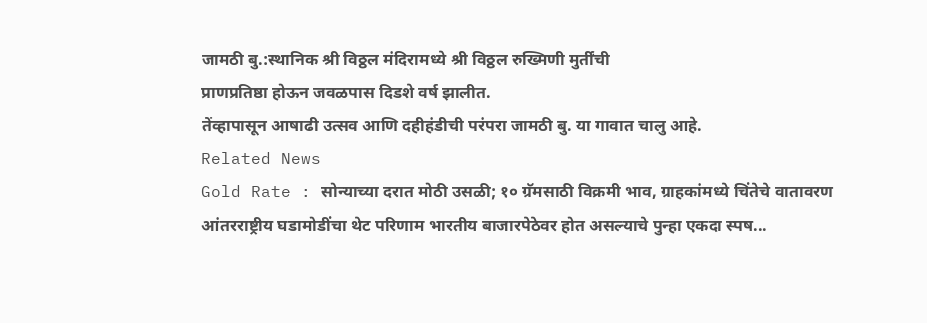जामठी बु.:स्थानिक श्री विठ्ठल मंदिरामध्ये श्री विठ्ठल रुख्मिणी मुर्तींची
प्राणप्रतिष्ठा होऊन जवळपास दिडशे वर्ष झालीत.
तेंव्हापासून आषाढी उत्सव आणि दहीहंडीची परंपरा जामठी बु. या गावात चालु आहे.
Related News
Gold Rate : सोन्याच्या दरात मोठी उसळी; १० ग्रॅमसाठी विक्रमी भाव, ग्राहकांमध्ये चिंतेचे वातावरण
आंतरराष्ट्रीय घडामोडींचा थेट परिणाम भारतीय बाजारपेठेवर होत असल्याचे पुन्हा एकदा स्पष...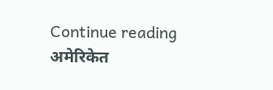Continue reading
अमेरिकेत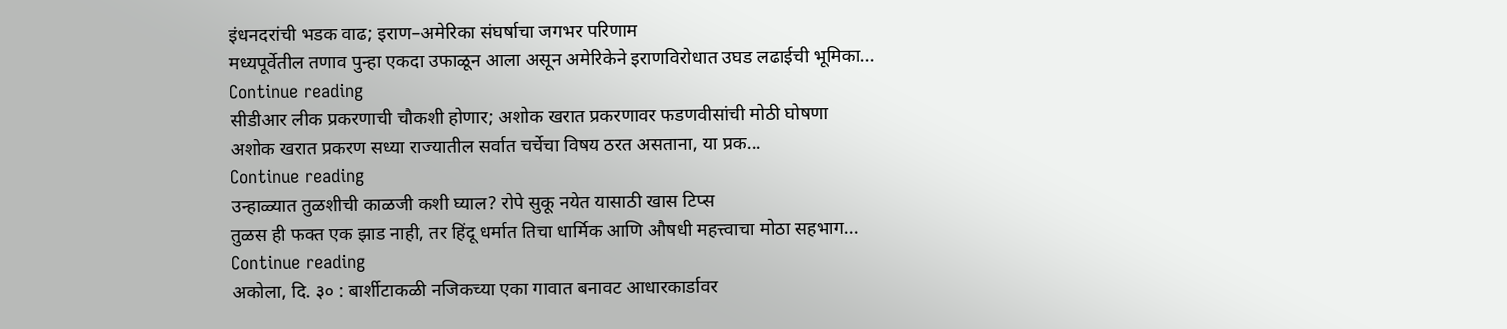इंधनदरांची भडक वाढ; इराण–अमेरिका संघर्षाचा जगभर परिणाम
मध्यपूर्वेतील तणाव पुन्हा एकदा उफाळून आला असून अमेरिकेने इराणविरोधात उघड लढाईची भूमिका...
Continue reading
सीडीआर लीक प्रकरणाची चौकशी होणार; अशोक खरात प्रकरणावर फडणवीसांची मोठी घोषणा
अशोक खरात प्रकरण सध्या राज्यातील सर्वात चर्चेचा विषय ठरत असताना, या प्रक...
Continue reading
उन्हाळ्यात तुळशीची काळजी कशी घ्याल? रोपे सुकू नयेत यासाठी खास टिप्स
तुळस ही फक्त एक झाड नाही, तर हिंदू धर्मात तिचा धार्मिक आणि औषधी महत्त्वाचा मोठा सहभाग...
Continue reading
अकोला, दि. ३० : बार्शीटाकळी नजिकच्या एका गावात बनावट आधारकार्डावर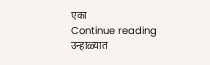एका
Continue reading
उन्हाळ्यात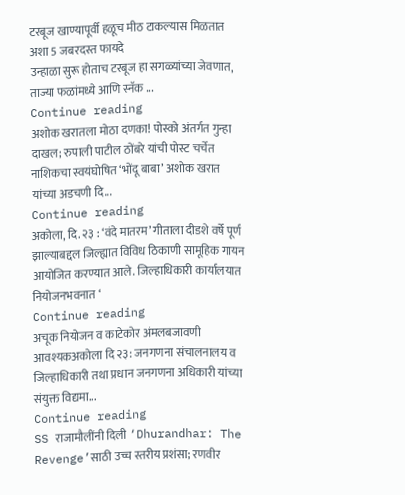टरबूज खाण्यापूर्वी हळूच मीठ टाकल्यास मिळतात अशा 5 जबरदस्त फायदे
उन्हाळा सुरू होताच टरबूज हा सगळ्यांच्या जेवणात, ताज्या फळांमध्ये आणि स्नॅक ...
Continue reading
अशोक खरातला मोठा दणका! पोस्को अंतर्गत गुन्हा दाखल; रुपाली पाटील ठोंबरे यांची पोस्ट चर्चेत
नाशिकचा स्वयंघोषित ‘भोंदू बाबा’ अशोक खरात यांच्या अडचणी दि...
Continue reading
अकोला, दि. २३ : ‘वंदे मातरम’ गीताला दीडशे वर्षे पूर्ण झाल्याबद्दल जिल्ह्यात विविध ठिकाणी सामूहिक गायन आयोजित करण्यात आले. जिल्हाधिकारी कार्यालयात नियोजनभवनात ‘
Continue reading
अचूक नियोजन व काटेकोर अंमलबजावणी आवश्यकअकोला दि २३: जनगणना संचालनालय व जिल्हाधिकारी तथा प्रधान जनगणना अधिकारी यांच्या संयुक्त विद्यमा...
Continue reading
SS राजामौलींनी दिली ‘Dhurandhar: The Revenge’साठी उच्च स्तरीय प्रशंसा; रणवीर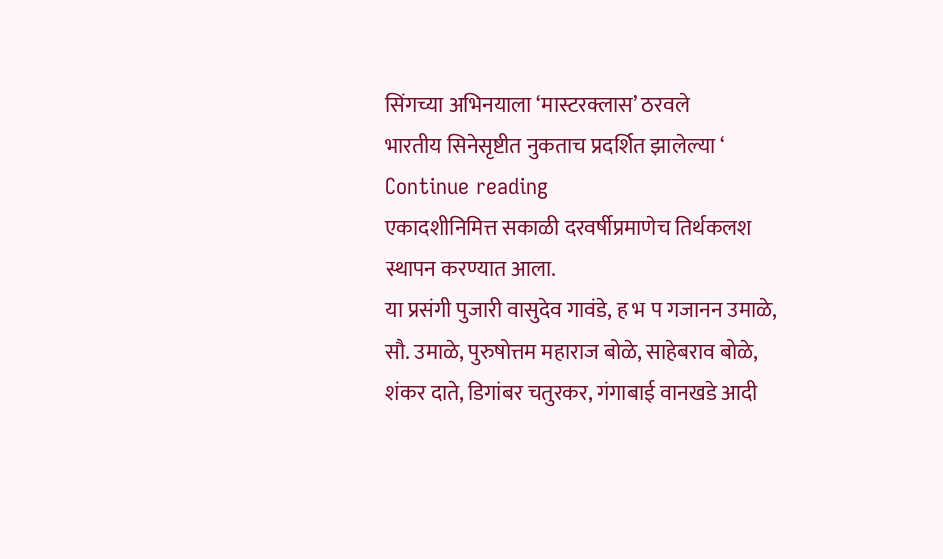सिंगच्या अभिनयाला ‘मास्टरक्लास’ ठरवले
भारतीय सिनेसृष्टीत नुकताच प्रदर्शित झालेल्या ‘
Continue reading
एकादशीनिमित्त सकाळी दरवर्षीप्रमाणेच तिर्थकलश स्थापन करण्यात आला.
या प्रसंगी पुजारी वासुदेव गावंडे, ह भ प गजानन उमाळे,
सौ. उमाळे, पुरुषोत्तम महाराज बोळे, साहेबराव बोळे,
शंकर दाते, डिगांबर चतुरकर, गंगाबाई वानखडे आदी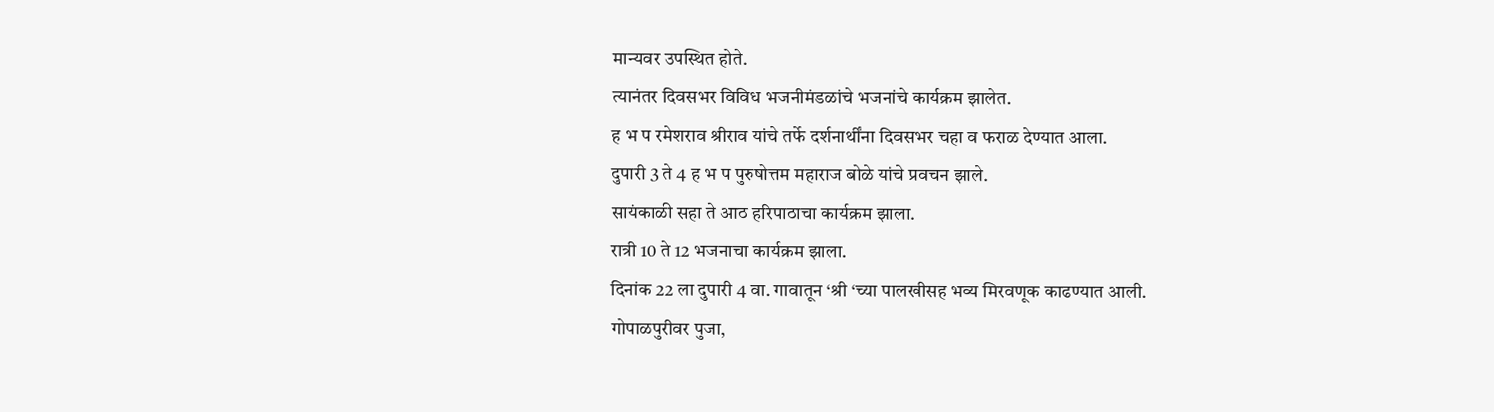मान्यवर उपस्थित होते.
त्यानंतर दिवसभर विविध भजनीमंडळांचे भजनांचे कार्यक्रम झालेत.
ह भ प रमेशराव श्रीराव यांचे तर्फे दर्शनार्थींना दिवसभर चहा व फराळ देण्यात आला.
दुपारी 3 ते 4 ह भ प पुरुषोत्तम महाराज बोळे यांचे प्रवचन झाले.
सायंकाळी सहा ते आठ हरिपाठाचा कार्यक्रम झाला.
रात्री 10 ते 12 भजनाचा कार्यक्रम झाला.
दिनांक 22 ला दुपारी 4 वा. गावातून ‘श्री ‘च्या पालखीसह भव्य मिरवणूक काढण्यात आली.
गोपाळपुरीवर पुजा,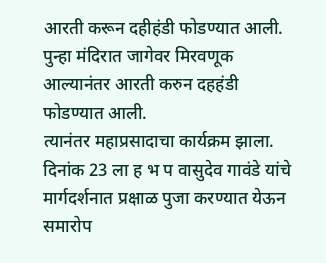आरती करून दहीहंडी फोडण्यात आली.
पुन्हा मंदिरात जागेवर मिरवणूक आल्यानंतर आरती करुन दहहंडी फोडण्यात आली.
त्यानंतर महाप्रसादाचा कार्यक्रम झाला.
दिनांक 23 ला ह भ प वासुदेव गावंडे यांचे मार्गदर्शनात प्रक्षाळ पुजा करण्यात येऊन समारोप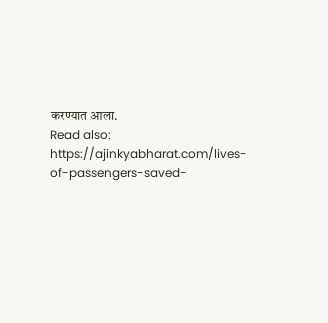करण्यात आला.
Read also: https://ajinkyabharat.com/lives-of-passengers-saved-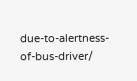due-to-alertness-of-bus-driver/